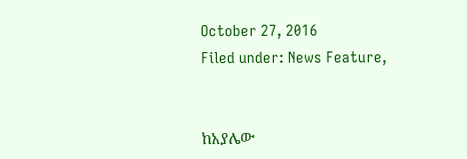October 27, 2016
Filed under: News Feature,


ከአያሌው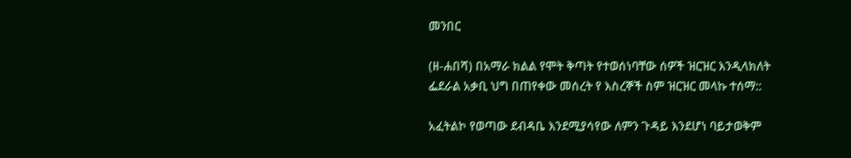መንበር

(ዘ-ሐበሻ) በአማራ ክልል የሞት ቅጣት የተወሰነባቸው ሰዎች ዝርዝር እንዲላክለት ፌደራል አቃቢ ህግ በጠየቀው መሰረት የ እስረኞች ስም ዝርዝር መላኩ ተሰማ::

አፈትልኮ የወጣው ደብዳቤ እንደሚያሳየው ለምን ጉዳይ እንደሆነ ባይታወቅም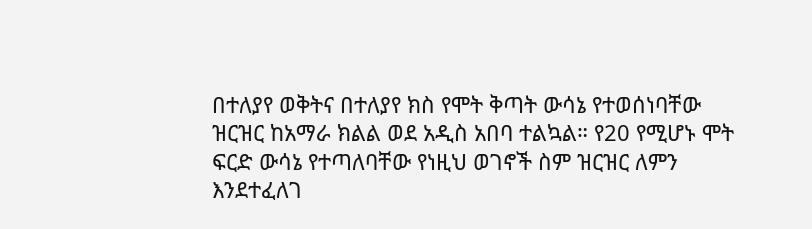በተለያየ ወቅትና በተለያየ ክስ የሞት ቅጣት ውሳኔ የተወሰነባቸው ዝርዝር ከአማራ ክልል ወደ አዲስ አበባ ተልኳል። የ20 የሚሆኑ ሞት ፍርድ ውሳኔ የተጣለባቸው የነዚህ ወገኖች ስም ዝርዝር ለምን እንደተፈለገ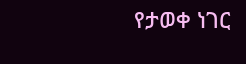የታወቀ ነገር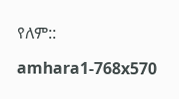የለም::

amhara1-768x570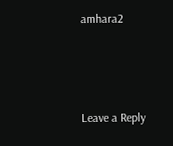amhara2



Leave a Reply